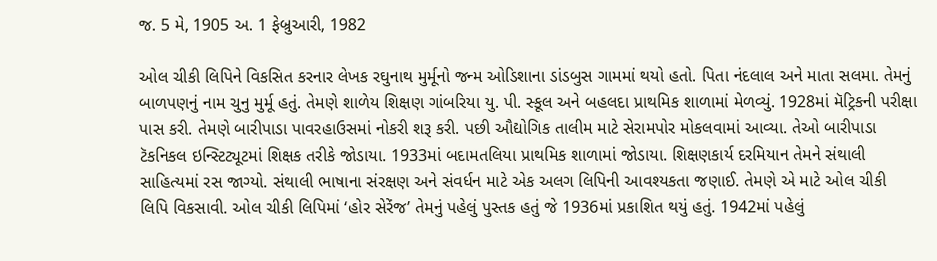જ. 5 મે, 1905 અ. 1 ફેબ્રુઆરી, 1982

ઓલ ચીકી લિપિને વિકસિત કરનાર લેખક રઘુનાથ મુર્મૂનો જન્મ ઓડિશાના ડાંડબુસ ગામમાં થયો હતો. પિતા નંદલાલ અને માતા સલમા. તેમનું બાળપણનું નામ ચુનુ મુર્મૂ હતું. તેમણે શાળેય શિક્ષણ ગાંબરિયા યુ. પી. સ્કૂલ અને બહલદા પ્રાથમિક શાળામાં મેળવ્યું. 1928માં મૅટ્રિકની પરીક્ષા પાસ કરી. તેમણે બારીપાડા પાવરહાઉસમાં નોકરી શરૂ કરી. પછી ઔદ્યોગિક તાલીમ માટે સેરામપોર મોકલવામાં આવ્યા. તેઓ બારીપાડા ટૅકનિકલ ઇન્સ્ટિટ્યૂટમાં શિક્ષક તરીકે જોડાયા. 1933માં બદામતલિયા પ્રાથમિક શાળામાં જોડાયા. શિક્ષણકાર્ય દરમિયાન તેમને સંથાલી સાહિત્યમાં રસ જાગ્યો. સંથાલી ભાષાના સંરક્ષણ અને સંવર્ધન માટે એક અલગ લિપિની આવશ્યકતા જણાઈ. તેમણે એ માટે ઓલ ચીકી લિપિ વિકસાવી. ઓલ ચીકી લિપિમાં ‘હોર સેરેંજ’ તેમનું પહેલું પુસ્તક હતું જે 1936માં પ્રકાશિત થયું હતું. 1942માં પહેલું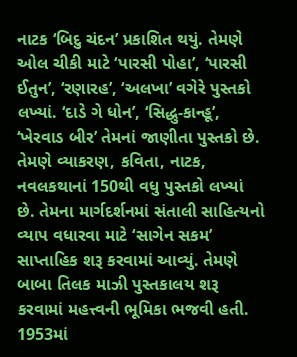નાટક ‘બિદુ ચંદન’ પ્રકાશિત થયું. તેમણે ઓલ ચીકી માટે ‘પારસી પોહા’, ‘પારસી ઈતુન’, ‘રણારહ’, ‘અલખા’ વગેરે પુસ્તકો લખ્યાં. ‘દાડે ગે ધોન’, ‘સિદ્ધુ-કાન્હૂ’, ‘ખેરવાડ બીર’ તેમનાં જાણીતા પુસ્તકો છે. તેમણે વ્યાકરણ, કવિતા, નાટક, નવલકથાનાં 150થી વધુ પુસ્તકો લખ્યાં છે. તેમના માર્ગદર્શનમાં સંતાલી સાહિત્યનો વ્યાપ વધારવા માટે ‘સાગેન સકમ’ સાપ્તાહિક શરૂ કરવામાં આવ્યું. તેમણે બાબા તિલક માઝી પુસ્તકાલય શરૂ કરવામાં મહત્ત્વની ભૂમિકા ભજવી હતી. 1953માં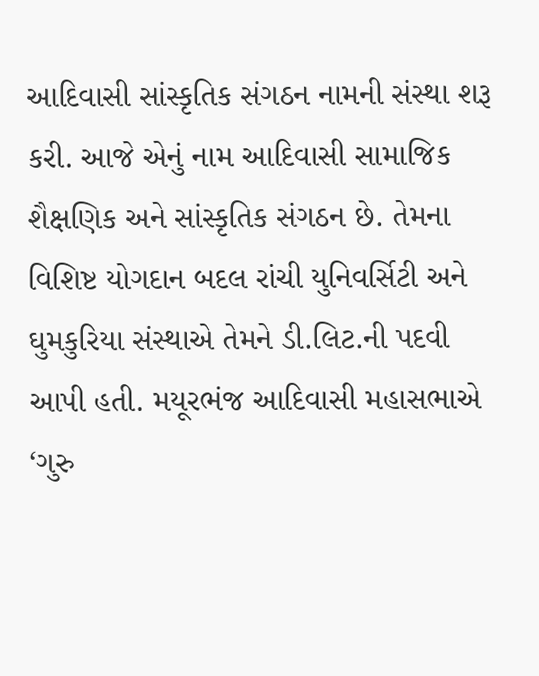આદિવાસી સાંસ્કૃતિક સંગઠન નામની સંસ્થા શરૂ કરી. આજે એનું નામ આદિવાસી સામાજિક શૈક્ષણિક અને સાંસ્કૃતિક સંગઠન છે. તેમના વિશિષ્ટ યોગદાન બદલ રાંચી યુનિવર્સિટી અને ઘુમકુરિયા સંસ્થાએ તેમને ડી.લિટ.ની પદવી આપી હતી. મયૂરભંજ આદિવાસી મહાસભાએ ‘ગુરુ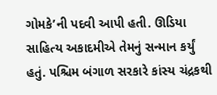ગોમકે’ની પદવી આપી હતી. ઊડિયા સાહિત્ય અકાદમીએ તેમનું સન્માન કર્યું હતું. પશ્ચિમ બંગાળ સરકારે કાંસ્ય ચંદ્રકથી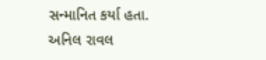સન્માનિત કર્યા હતા.
અનિલ રાવલ